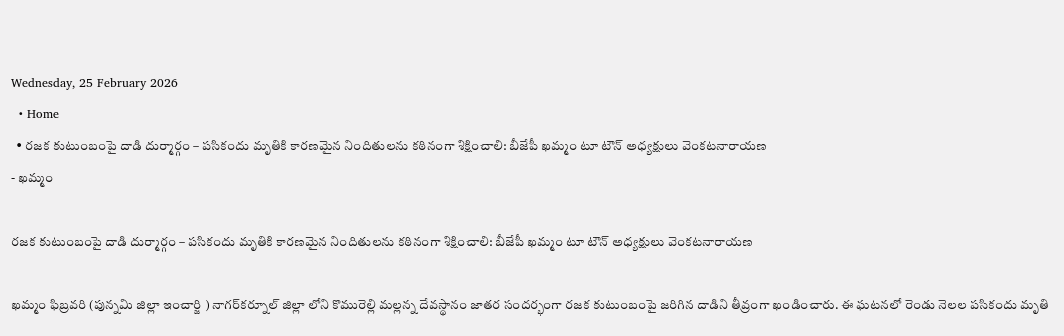Wednesday, 25 February 2026
  • Home
  • రజక కుటుంబంపై దాడి దుర్మార్గం – పసికందు మృతికి కారణమైన నిందితులను కఠినంగా శిక్షించాలి: బీజేపీ ఖమ్మం టూ టౌన్ అధ్యక్షులు వెంకటనారాయణ
- ఖమ్మం

రజక కుటుంబంపై దాడి దుర్మార్గం – పసికందు మృతికి కారణమైన నిందితులను కఠినంగా శిక్షించాలి: బీజేపీ ఖమ్మం టూ టౌన్ అధ్యక్షులు వెంకటనారాయణ

ఖమ్మం ఫిబ్రవరి (పున్నమి జిల్లా ఇంచార్జి ) నాగర్‌కర్నూల్ జిల్లా లోని కొమురెల్లి మల్లన్న దేవస్థానం జాతర సందర్భంగా రజక కుటుంబంపై జరిగిన దాడిని తీవ్రంగా ఖండించారు. ఈ ఘటనలో రెండు నెలల పసికందు మృతి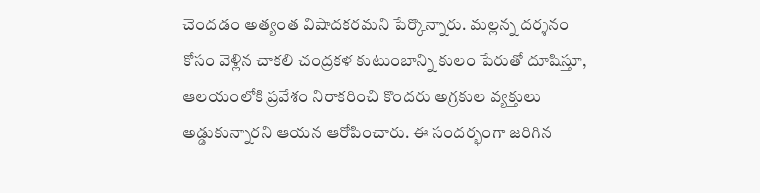చెందడం అత్యంత విషాదకరమని పేర్కొన్నారు. మల్లన్న దర్శనం కోసం వెళ్లిన చాకలి చంద్రకళ కుటుంబాన్ని కులం పేరుతో దూషిస్తూ, ఆలయంలోకి ప్రవేశం నిరాకరించి కొందరు అగ్రకుల వ్యక్తులు అడ్డుకున్నారని ఆయన ఆరోపించారు. ఈ సందర్భంగా జరిగిన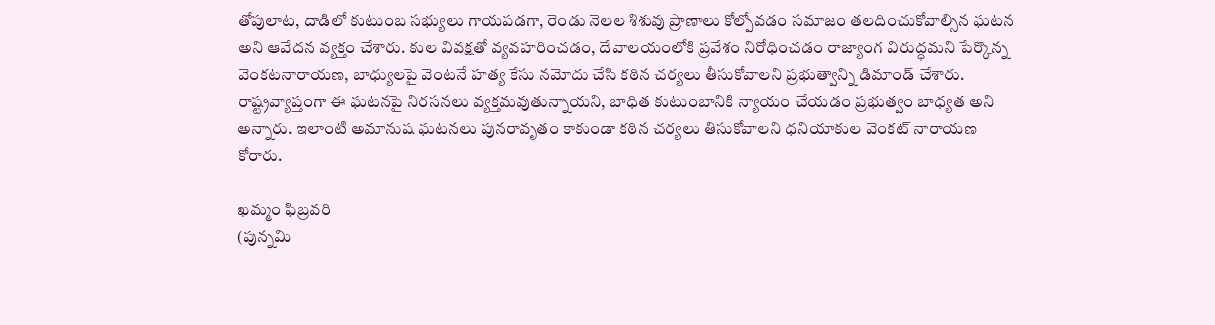తోపులాట, దాడిలో కుటుంబ సభ్యులు గాయపడగా, రెండు నెలల శిశువు ప్రాణాలు కోల్పోవడం సమాజం తలదించుకోవాల్సిన ఘటన అని ఆవేదన వ్యక్తం చేశారు. కుల వివక్షతో వ్యవహరించడం, దేవాలయంలోకి ప్రవేశం నిరోధించడం రాజ్యాంగ విరుద్ధమని పేర్కొన్న వెంకటనారాయణ, బాధ్యులపై వెంటనే హత్య కేసు నమోదు చేసి కఠిన చర్యలు తీసుకోవాలని ప్రభుత్వాన్ని డిమాండ్ చేశారు. రాష్ట్రవ్యాప్తంగా ఈ ఘటనపై నిరసనలు వ్యక్తమవుతున్నాయని, బాధిత కుటుంబానికి న్యాయం చేయడం ప్రభుత్వం బాధ్యత అని అన్నారు. ఇలాంటి అమానుష ఘటనలు పునరావృతం కాకుండా కఠిన చర్యలు తిసుకోవాలని ధనియాకుల వెంకట్ నారాయణ కోరారు.

ఖమ్మం ఫిబ్రవరి
(పున్నమి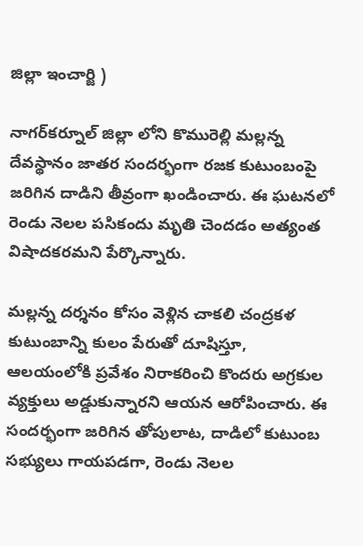జిల్లా ఇంచార్జి )

నాగర్‌కర్నూల్ జిల్లా లోని కొమురెల్లి మల్లన్న దేవస్థానం జాతర సందర్భంగా రజక కుటుంబంపై జరిగిన దాడిని తీవ్రంగా ఖండించారు. ఈ ఘటనలో రెండు నెలల పసికందు మృతి చెందడం అత్యంత విషాదకరమని పేర్కొన్నారు.

మల్లన్న దర్శనం కోసం వెళ్లిన చాకలి చంద్రకళ కుటుంబాన్ని కులం పేరుతో దూషిస్తూ, ఆలయంలోకి ప్రవేశం నిరాకరించి కొందరు అగ్రకుల వ్యక్తులు అడ్డుకున్నారని ఆయన ఆరోపించారు. ఈ సందర్భంగా జరిగిన తోపులాట, దాడిలో కుటుంబ సభ్యులు గాయపడగా, రెండు నెలల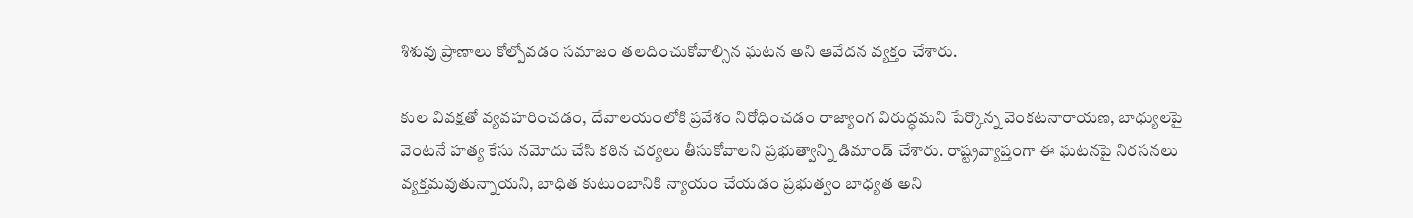శిశువు ప్రాణాలు కోల్పోవడం సమాజం తలదించుకోవాల్సిన ఘటన అని ఆవేదన వ్యక్తం చేశారు.

కుల వివక్షతో వ్యవహరించడం, దేవాలయంలోకి ప్రవేశం నిరోధించడం రాజ్యాంగ విరుద్ధమని పేర్కొన్న వెంకటనారాయణ, బాధ్యులపై వెంటనే హత్య కేసు నమోదు చేసి కఠిన చర్యలు తీసుకోవాలని ప్రభుత్వాన్ని డిమాండ్ చేశారు. రాష్ట్రవ్యాప్తంగా ఈ ఘటనపై నిరసనలు వ్యక్తమవుతున్నాయని, బాధిత కుటుంబానికి న్యాయం చేయడం ప్రభుత్వం బాధ్యత అని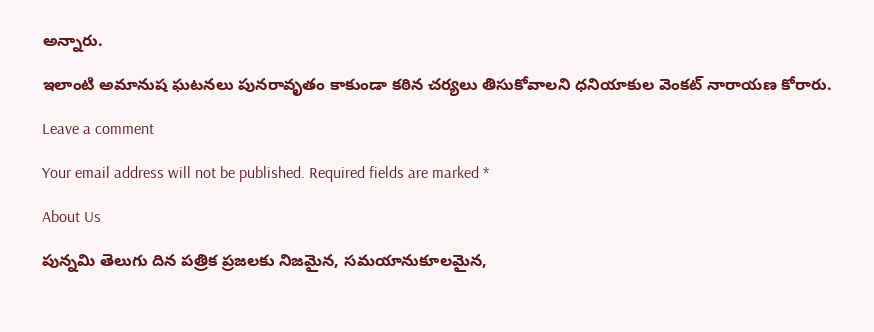అన్నారు.

ఇలాంటి అమానుష ఘటనలు పునరావృతం కాకుండా కఠిన చర్యలు తిసుకోవాలని ధనియాకుల వెంకట్ నారాయణ కోరారు.

Leave a comment

Your email address will not be published. Required fields are marked *

About Us

పున్నమి తెలుగు దిన పత్రిక ప్రజలకు నిజమైన, సమయానుకూలమైన,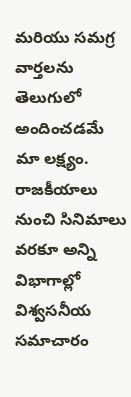మరియు సమగ్ర వార్తలను తెలుగులో అందించడమే మా లక్ష్యం.
రాజకీయాలు నుంచి సినిమాలు వరకూ అన్ని విభాగాల్లో విశ్వసనీయ సమాచారం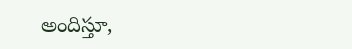అందిస్తూ,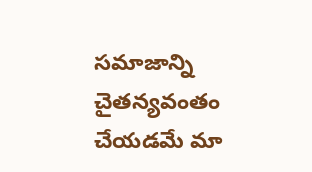సమాజాన్ని చైతన్యవంతం చేయడమే మా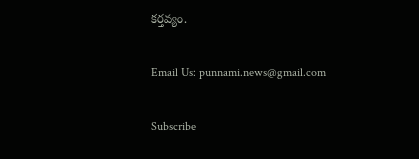కర్తవ్యం.

Email Us: punnami.news@gmail.com

Subscribe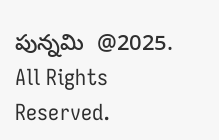పున్నమి  @2025. All Rights Reserved.